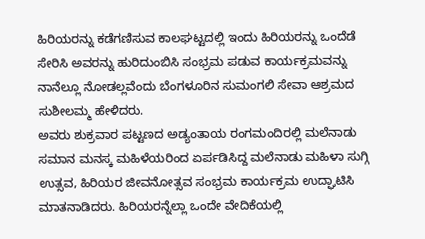ಹಿರಿಯರನ್ನು ಕಡೆಗಣಿಸುವ ಕಾಲಘಟ್ಟದಲ್ಲಿ ಇಂದು ಹಿರಿಯರನ್ನು ಒಂದೆಡೆ ಸೇರಿಸಿ ಅವರನ್ನು ಹುರಿದುಂಬಿಸಿ ಸಂಭ್ರಮ ಪಡುವ ಕಾರ್ಯಕ್ರಮವನ್ನು ನಾನೆಲ್ಲೂ ನೋಡಲ್ಲವೆಂದು ಬೆಂಗಳೂರಿನ ಸುಮಂಗಲಿ ಸೇವಾ ಆಶ್ರಮದ ಸುಶೀಲಮ್ಮ ಹೇಳಿದರು.
ಅವರು ಶುಕ್ರವಾರ ಪಟ್ಟಣದ ಅಡ್ಯಂತಾಯ ರಂಗಮಂದಿರಲ್ಲಿ ಮಲೆನಾಡು ಸಮಾನ ಮನಸ್ಕ ಮಹಿಳೆಯರಿಂದ ಏರ್ಪಡಿಸಿದ್ದ ಮಲೆನಾಡು ಮಹಿಳಾ ಸುಗ್ಗಿ ಉತ್ಸವ, ಹಿರಿಯರ ಜೀವನೋತ್ಸವ ಸಂಭ್ರಮ ಕಾರ್ಯಕ್ರಮ ಉದ್ಘಾಟಿಸಿ ಮಾತನಾಡಿದರು. ಹಿರಿಯರನ್ನೆಲ್ಲಾ ಒಂದೇ ವೇದಿಕೆಯಲ್ಲಿ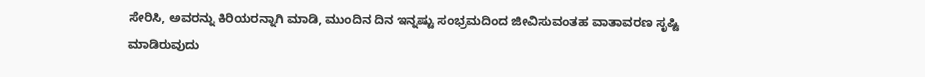ಸೇರಿಸಿ, ಅವರನ್ನು ಕಿರಿಯರನ್ನಾಗಿ ಮಾಡಿ, ಮುಂದಿನ ದಿನ ಇನ್ನಷ್ಟು ಸಂಭ್ರಮದಿಂದ ಜೀವಿಸುವಂತಹ ವಾತಾವರಣ ಸೃಷ್ಟಿ ಮಾಡಿರುವುದು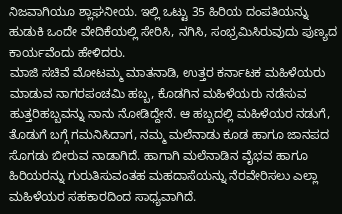ನಿಜವಾಗಿಯೂ ಶ್ಲಾಘನೀಯ. ಇಲ್ಲಿ ಒಟ್ಟು 35 ಹಿರಿಯ ದಂಪತಿಯನ್ನು ಹುಡುಕಿ ಒಂದೇ ವೇದಿಕೆಯಲ್ಲಿ ಸೇರಿಸಿ, ನಗಿಸಿ, ಸಂಭ್ರಮಿಸಿರುವುದು ಪುಣ್ಯದ ಕಾರ್ಯವೆಂದು ಹೇಳಿದರು.
ಮಾಜಿ ಸಚಿವೆ ಮೋಟಮ್ಮ ಮಾತನಾಡಿ, ಉತ್ತರ ಕರ್ನಾಟಕ ಮಹಿಳೆಯರು ಮಾಡುವ ನಾಗರಪಂಚಮಿ ಹಬ್ಬ, ಕೊಡಗಿನ ಮಹಿಳೆಯರು ನಡೆಸುವ ಹುತ್ತರಿಹಬ್ಬವನ್ನು ನಾನು ನೋಡಿದ್ದೇನೆ. ಆ ಹಬ್ಬದಲ್ಲಿ ಮಹಿಳೆಯರ ನಡುಗೆ, ತೊಡುಗೆ ಬಗ್ಗೆ ಗಮನಿಸಿದಾಗ, ನಮ್ಮ ಮಲೆನಾಡು ಕೂಡ ಹಾಗೂ ಜಾನಪದ ಸೊಗಡು ಬೀರುವ ನಾಡಾಗಿದೆ. ಹಾಗಾಗಿ ಮಲೆನಾಡಿನ ವೈಭವ ಹಾಗೂ ಹಿರಿಯರನ್ನು ಗುರುತಿಸುವಂತಹ ಮಹದಾಸೆಯನ್ನು ನೆರವೇರಿಸಲು ಎಲ್ಲಾ ಮಹಿಳೆಯರ ಸಹಕಾರದಿಂದ ಸಾಧ್ಯವಾಗಿದೆ.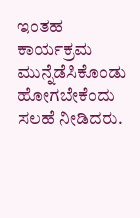ಇಂತಹ ಕಾರ್ಯಕ್ರಮ ಮುನ್ನೆಡೆಸಿಕೊಂಡು ಹೋಗಬೇಕೆಂದು ಸಲಹೆ ನೀಡಿದರು.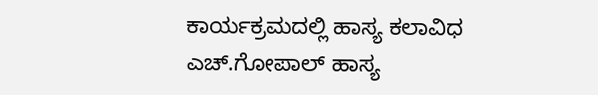ಕಾರ್ಯಕ್ರಮದಲ್ಲಿ ಹಾಸ್ಯ ಕಲಾವಿಧ ಎಚ್.ಗೋಪಾಲ್ ಹಾಸ್ಯ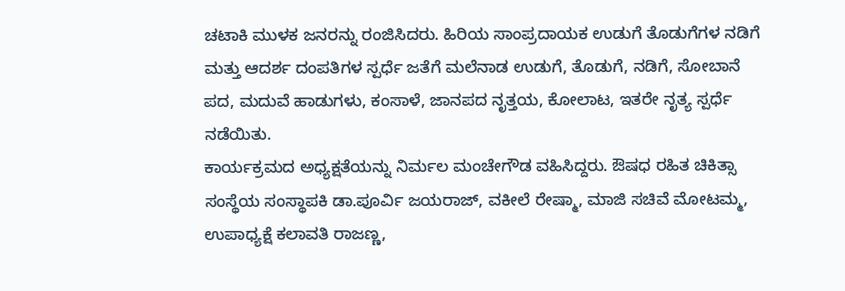ಚಟಾಕಿ ಮುಳಕ ಜನರನ್ನು ರಂಜಿಸಿದರು. ಹಿರಿಯ ಸಾಂಪ್ರದಾಯಕ ಉಡುಗೆ ತೊಡುಗೆಗಳ ನಡಿಗೆ ಮತ್ತು ಆದರ್ಶ ದಂಪತಿಗಳ ಸ್ಪರ್ಧೆ ಜತೆಗೆ ಮಲೆನಾಡ ಉಡುಗೆ, ತೊಡುಗೆ, ನಡಿಗೆ, ಸೋಬಾನೆ ಪದ, ಮದುವೆ ಹಾಡುಗಳು, ಕಂಸಾಳೆ, ಜಾನಪದ ನೃತ್ತಯ, ಕೋಲಾಟ, ಇತರೇ ನೃತ್ಯ ಸ್ಪರ್ಧೆ ನಡೆಯಿತು.
ಕಾರ್ಯಕ್ರಮದ ಅಧ್ಯಕ್ಷತೆಯನ್ನು ನಿರ್ಮಲ ಮಂಚೇಗೌಡ ವಹಿಸಿದ್ದರು. ಔಷಧ ರಹಿತ ಚಿಕಿತ್ಸಾ ಸಂಸ್ಥೆಯ ಸಂಸ್ಥಾಪಕಿ ಡಾ.ಪೂರ್ವಿ ಜಯರಾಜ್, ವಕೀಲೆ ರೇಷ್ಮಾ, ಮಾಜಿ ಸಚಿವೆ ಮೋಟಮ್ಮ, ಉಪಾಧ್ಯಕ್ಷೆ ಕಲಾವತಿ ರಾಜಣ್ಣ,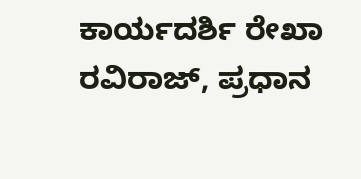ಕಾರ್ಯದರ್ಶಿ ರೇಖಾ ರವಿರಾಜ್, ಪ್ರಧಾನ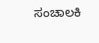ಸಂಚಾಲಕಿ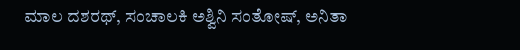ಮಾಲ ದಶರಥ್, ಸಂಚಾಲಕಿ ಅಶ್ವಿನಿ ಸಂತೋಷ್, ಅನಿತಾ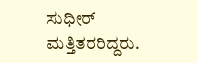ಸುಧೀರ್ ಮತ್ತಿತರರಿದ್ದರು.